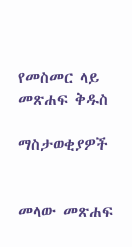የመስመር ላይ መጽሐፍ ቅዱስ

ማስታወቂያዎች


መላው መጽሐፍ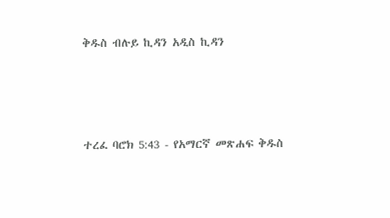ቅዱስ ብሉይ ኪዳን አዲስ ኪዳን




ተረፈ ባሮክ 5:43 - የአማርኛ መጽሐፍ ቅዱስ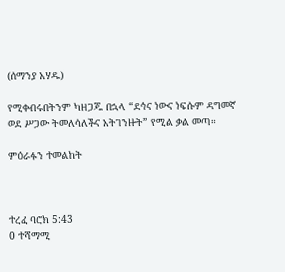(ሰማንያ አሃዱ)

የሚቀብሩበትንም ካዘጋጁ በኋላ “ደኅና ነውና ነፍሱም ዳግመኛ ወደ ሥጋው ትመለሳለችና አትገንዙት” የሚል ቃል መጣ።

ምዕራፉን ተመልከት



ተረፈ ባሮክ 5:43
0 ተሻማሚ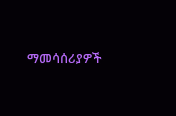ማመሳሰሪያዎች